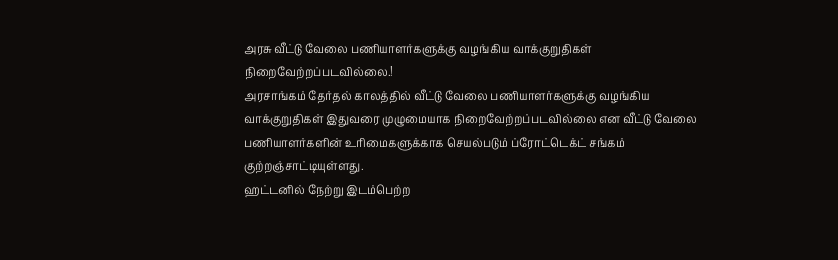அரசு வீட்டு வேலை பணியாளர்களுக்கு வழங்கிய வாக்குறுதிகள் நிறைவேற்றப்படவில்லை.!
அரசாங்கம் தேர்தல் காலத்தில் வீட்டு வேலை பணியாளர்களுக்கு வழங்கிய வாக்குறுதிகள் இதுவரை முழுமையாக நிறைவேற்றப்படவில்லை என வீட்டு வேலை பணியாளர்களின் உரிமைகளுக்காக செயல்படும் ப்ரோட்டெக்ட் சங்கம் குற்றஞ்சாட்டியுள்ளது.
ஹட்டனில் நேற்று இடம்பெற்ற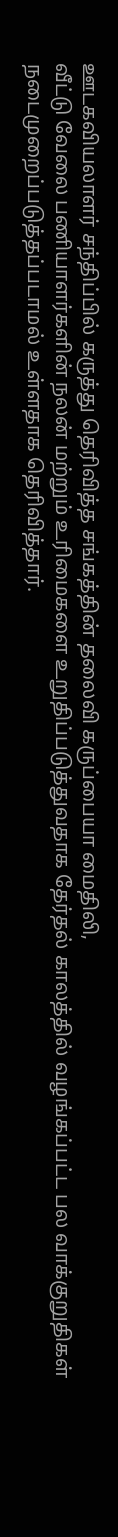ஊடகவியலாளர் சந்திப்பில் கருத்து தெரிவித்த சங்கத்தின் தலைவி கருப்பையா மைதிலி,
வீட்டு வேலை பணியாளர்களின் நலன் மற்றும் உரிமைகளை உறுதிப்படுத்துவதாக தேர்தல் காலத்தில் வழங்கப்பட்ட பல வாக்குறுதிகள் நடைமுறைப்படுத்தப்படாமல் உள்ளதாக தெரிவித்தார்.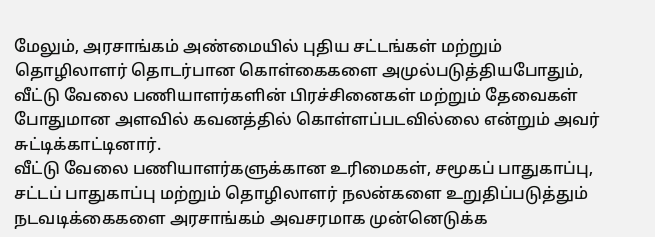மேலும், அரசாங்கம் அண்மையில் புதிய சட்டங்கள் மற்றும் தொழிலாளர் தொடர்பான கொள்கைகளை அமுல்படுத்தியபோதும், வீட்டு வேலை பணியாளர்களின் பிரச்சினைகள் மற்றும் தேவைகள் போதுமான அளவில் கவனத்தில் கொள்ளப்படவில்லை என்றும் அவர் சுட்டிக்காட்டினார்.
வீட்டு வேலை பணியாளர்களுக்கான உரிமைகள், சமூகப் பாதுகாப்பு, சட்டப் பாதுகாப்பு மற்றும் தொழிலாளர் நலன்களை உறுதிப்படுத்தும் நடவடிக்கைகளை அரசாங்கம் அவசரமாக முன்னெடுக்க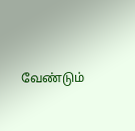வேண்டும்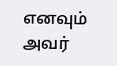எனவும் அவர்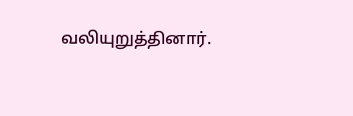வலியுறுத்தினார்.